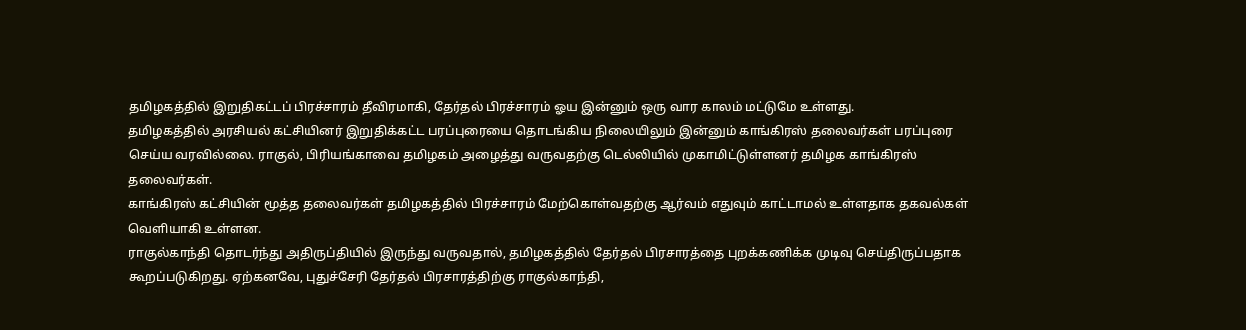தமிழகத்தில் இறுதிகட்டப் பிரச்சாரம் தீவிரமாகி, தேர்தல் பிரச்சாரம் ஓய இன்னும் ஒரு வார காலம் மட்டுமே உள்ளது.
தமிழகத்தில் அரசியல் கட்சியினர் இறுதிக்கட்ட பரப்புரையை தொடங்கிய நிலையிலும் இன்னும் காங்கிரஸ் தலைவர்கள் பரப்புரை செய்ய வரவில்லை. ராகுல், பிரியங்காவை தமிழகம் அழைத்து வருவதற்கு டெல்லியில் முகாமிட்டுள்ளனர் தமிழக காங்கிரஸ் தலைவர்கள்.
காங்கிரஸ் கட்சியின் மூத்த தலைவர்கள் தமிழகத்தில் பிரச்சாரம் மேற்கொள்வதற்கு ஆர்வம் எதுவும் காட்டாமல் உள்ளதாக தகவல்கள் வெளியாகி உள்ளன.
ராகுல்காந்தி தொடர்ந்து அதிருப்தியில் இருந்து வருவதால், தமிழகத்தில் தேர்தல் பிரசாரத்தை புறக்கணிக்க முடிவு செய்திருப்பதாக கூறப்படுகிறது. ஏற்கனவே, புதுச்சேரி தேர்தல் பிரசாரத்திற்கு ராகுல்காந்தி,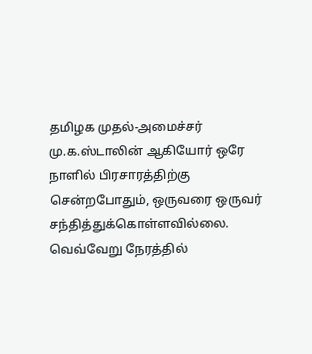தமிழக முதல்-அமைச்சர் மு.க.ஸ்டாலின் ஆகியோர் ஒரே நாளில் பிரசாரத்திற்கு சென்றபோதும், ஒருவரை ஒருவர் சந்தித்துக்கொள்ளவில்லை. வெவ்வேறு நேரத்தில்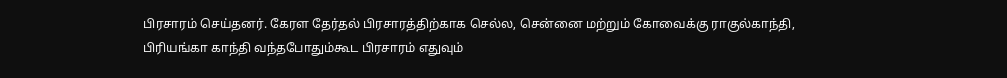பிரசாரம் செய்தனர். கேரள தேர்தல் பிரசாரத்திற்காக செல்ல, சென்னை மற்றும் கோவைக்கு ராகுல்காந்தி, பிரியங்கா காந்தி வந்தபோதும்கூட பிரசாரம் எதுவும்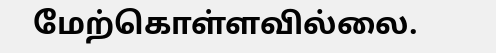மேற்கொள்ளவில்லை.